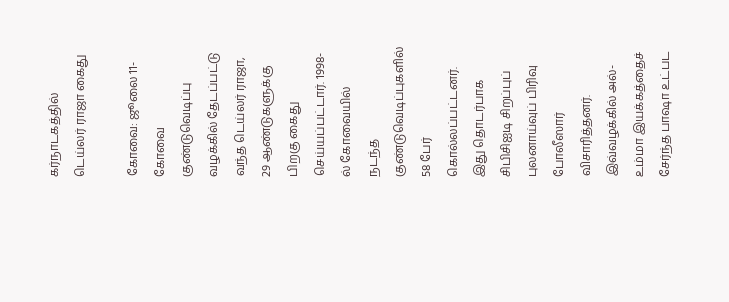கர்நாடகத்தில் டெய்லர் ராஜா கைது

கோவை: ஜூலை 11-
கோவை குண்டுவெடிப்பு வழக்கில் தேடப்பட்டு வந்த டெய்லர் ராஜா, 29 ஆண்டுகளுக்கு பிறகு கைது செய்யப்பட்டார். 1998-ல் கோவையில் நடந்த குண்டுவெடிப்புகளில் 58 பேர் கொல்லப்பட்டனர். இது தொடர்பாக சிபிசிஐடி சிறப்புப் புலனாய்வுப் பிரிவு போலீஸார் விசாரித்தனர்.
இவ்வழக்கில் அல்-உம்மா இயக்கத்தைச் சேர்ந்த பாஷா உட்பட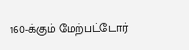160-க்கும் மேற்பட்டோர்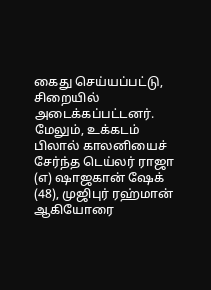கைது செய்யப்பட்டு, சிறையில் அடைக்கப்பட்டனர். மேலும், உக்கடம் பிலால் காலனியைச் சேர்ந்த டெய்லர் ராஜா (எ) ஷாஜகான் ஷேக் (48), முஜிபுர் ரஹ்மான் ஆகியோரை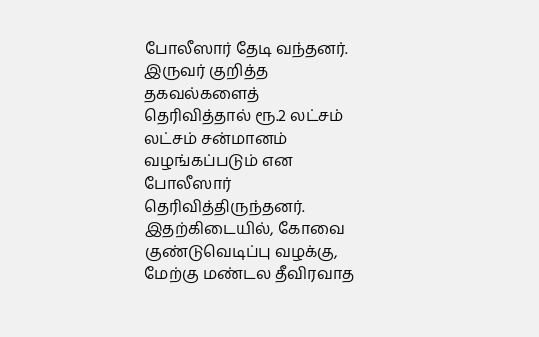போலீஸார் தேடி வந்தனர். இருவர் குறித்த தகவல்களைத் தெரிவித்தால் ரூ.2 லட்சம் லட்சம் சன்மானம் வழங்கப்படும் என போலீஸார் தெரிவித்திருந்தனர்.
இதற்கிடையில், கோவை குண்டுவெடிப்பு வழக்கு, மேற்கு மண்டல தீவிரவாத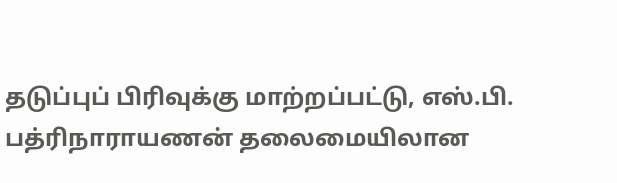தடுப்புப் பிரிவுக்கு மாற்றப்பட்டு, எஸ்.பி. பத்ரிநாராயணன் தலைமையிலான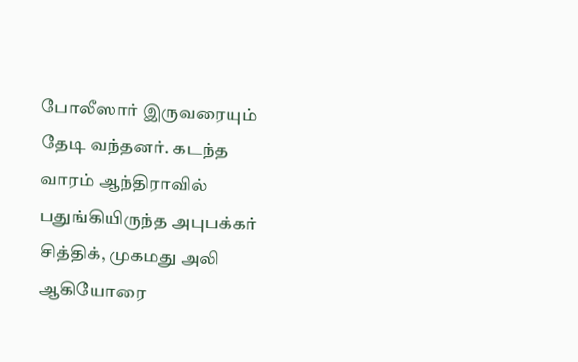போலீஸார் இருவரையும் தேடி வந்தனர். கடந்த வாரம் ஆந்திராவில் பதுங்கியிருந்த அபுபக்கர் சித்திக், முகமது அலி ஆகியோரை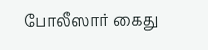போலீஸார் கைது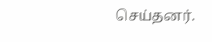செய்தனர்.